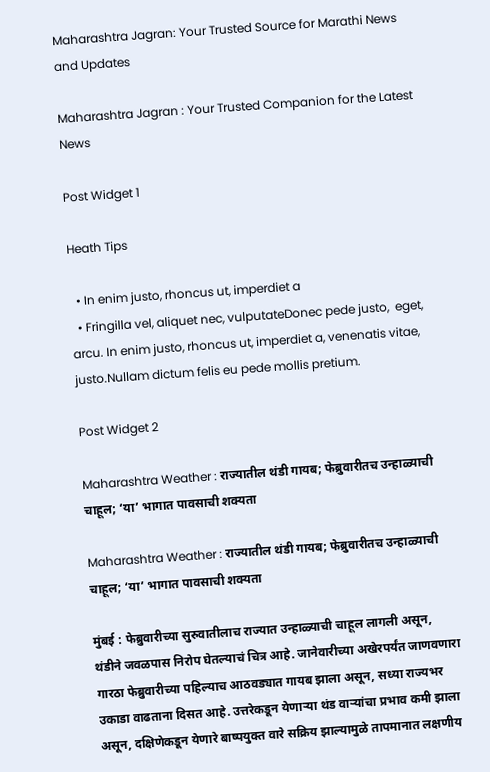Maharashtra Jagran: Your Trusted Source for Marathi News and Updates

Maharashtra Jagran : Your Trusted Companion for the Latest News

Post Widget 1

Heath Tips

  • In enim justo, rhoncus ut, imperdiet a
  • Fringilla vel, aliquet nec, vulputateDonec pede justo,  eget, arcu. In enim justo, rhoncus ut, imperdiet a, venenatis vitae, justo.Nullam dictum felis eu pede mollis pretium.

Post Widget 2

Maharashtra Weather : राज्यातील थंडी गायब; फेब्रुवारीतच उन्हाळ्याची चाहूल; ‘या’ भागात पावसाची शक्यता

Maharashtra Weather : राज्यातील थंडी गायब; फेब्रुवारीतच उन्हाळ्याची चाहूल; ‘या’ भागात पावसाची शक्यता

मुंबई : फेब्रुवारीच्या सुरुवातीलाच राज्यात उन्हाळ्याची चाहूल लागली असून, थंडीने जवळपास निरोप घेतल्याचं चित्र आहे. जानेवारीच्या अखेरपर्यंत जाणवणारा गारठा फेब्रुवारीच्या पहिल्याच आठवड्यात गायब झाला असून, सध्या राज्यभर उकाडा वाढताना दिसत आहे. उत्तरेकडून येणाऱ्या थंड वाऱ्यांचा प्रभाव कमी झाला असून, दक्षिणेकडून येणारे बाष्पयुक्त वारे सक्रिय झाल्यामुळे तापमानात लक्षणीय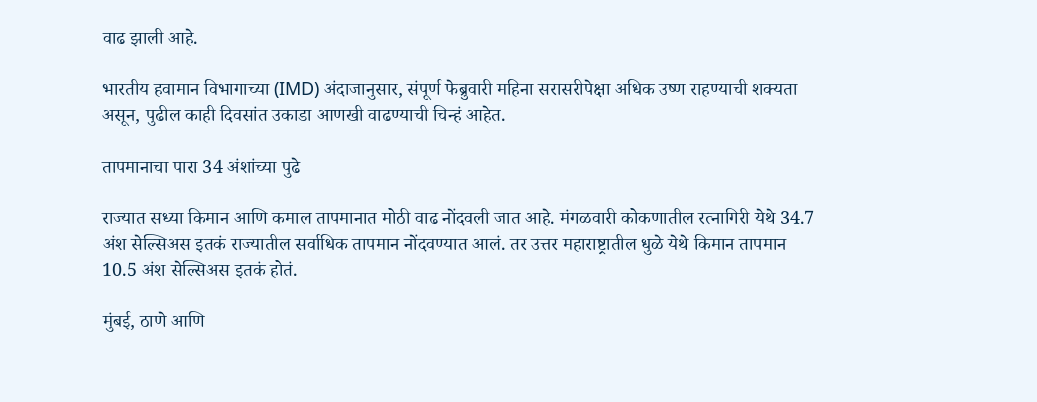वाढ झाली आहे.

भारतीय हवामान विभागाच्या (IMD) अंदाजानुसार, संपूर्ण फेब्रुवारी महिना सरासरीपेक्षा अधिक उष्ण राहण्याची शक्यता असून, पुढील काही दिवसांत उकाडा आणखी वाढण्याची चिन्हं आहेत.

तापमानाचा पारा 34 अंशांच्या पुढे

राज्यात सध्या किमान आणि कमाल तापमानात मोठी वाढ नोंदवली जात आहे. मंगळवारी कोकणातील रत्नागिरी येथे 34.7 अंश सेल्सिअस इतकं राज्यातील सर्वाधिक तापमान नोंदवण्यात आलं. तर उत्तर महाराष्ट्रातील धुळे येथे किमान तापमान 10.5 अंश सेल्सिअस इतकं होतं.

मुंबई, ठाणे आणि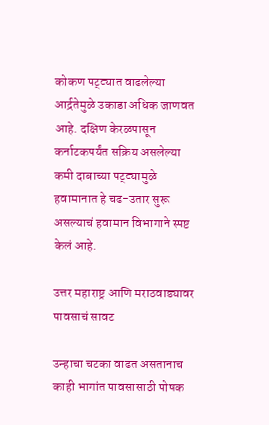कोकण पट्ट्यात वाढलेल्या आर्द्रतेमुळे उकाडा अधिक जाणवत आहे. दक्षिण केरळपासून कर्नाटकपर्यंत सक्रिय असलेल्या कमी दाबाच्या पट्ट्यामुळे हवामानात हे चढ-उतार सुरू असल्याचं हवामान विभागाने स्पष्ट केलं आहे.

उत्तर महाराष्ट्र आणि मराठवाड्यावर पावसाचं सावट

उन्हाचा चटका वाढत असतानाच काही भागांत पावसासाठी पोषक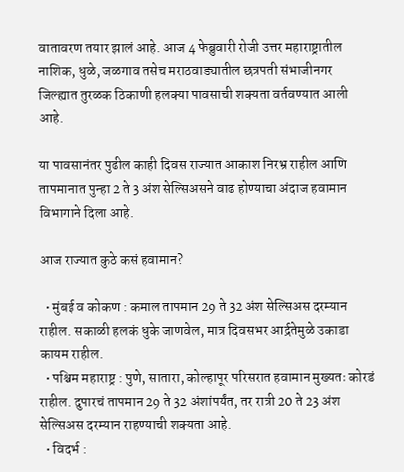वातावरण तयार झालं आहे. आज 4 फेब्रुवारी रोजी उत्तर महाराष्ट्रातील नाशिक, धुळे, जळगाव तसेच मराठवाड्यातील छत्रपती संभाजीनगर जिल्ह्यात तुरळक ठिकाणी हलक्या पावसाची शक्यता वर्तवण्यात आली आहे.

या पावसानंतर पुढील काही दिवस राज्यात आकाश निरभ्र राहील आणि तापमानात पुन्हा 2 ते 3 अंश सेल्सिअसने वाढ होण्याचा अंदाज हवामान विभागाने दिला आहे.

आज राज्यात कुठे कसं हवामान?

  • मुंबई व कोकण : कमाल तापमान 29 ते 32 अंश सेल्सिअस दरम्यान राहील. सकाळी हलकं धुके जाणवेल, मात्र दिवसभर आर्द्रतेमुळे उकाडा कायम राहील.
  • पश्चिम महाराष्ट्र : पुणे, सातारा, कोल्हापूर परिसरात हवामान मुख्यतः कोरडं राहील. दुपारचं तापमान 29 ते 32 अंशांपर्यंत, तर रात्री 20 ते 23 अंश सेल्सिअस दरम्यान राहण्याची शक्यता आहे.
  • विदर्भ :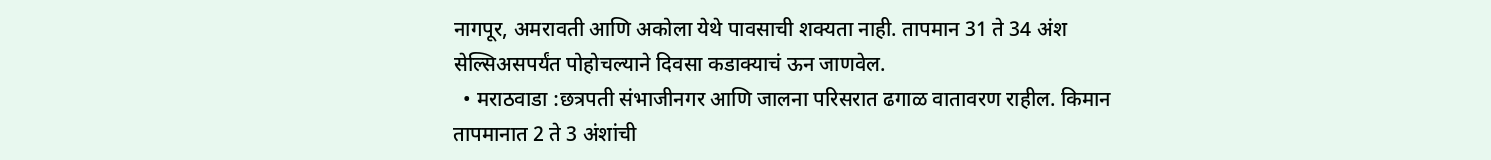नागपूर, अमरावती आणि अकोला येथे पावसाची शक्यता नाही. तापमान 31 ते 34 अंश सेल्सिअसपर्यंत पोहोचल्याने दिवसा कडाक्याचं ऊन जाणवेल.
  • मराठवाडा :छत्रपती संभाजीनगर आणि जालना परिसरात ढगाळ वातावरण राहील. किमान तापमानात 2 ते 3 अंशांची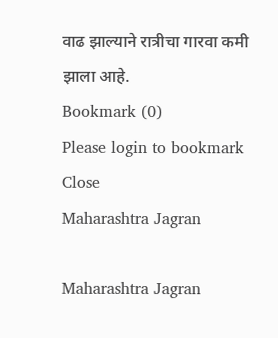वाढ झाल्याने रात्रीचा गारवा कमी झाला आहे.
Bookmark (0)
Please login to bookmark Close
Maharashtra Jagran

Maharashtra Jagran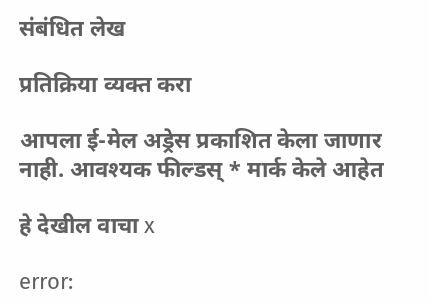संबंधित लेख

प्रतिक्रिया व्यक्त करा

आपला ई-मेल अड्रेस प्रकाशित केला जाणार नाही. आवश्यक फील्डस् * मार्क केले आहेत

हे देखील वाचा x

error: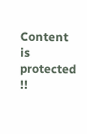Content is protected !!